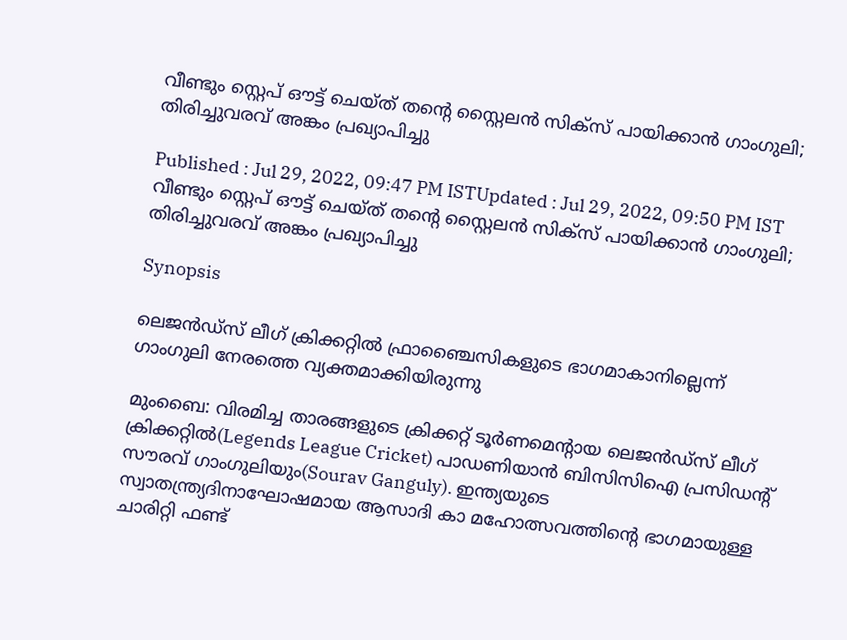വീണ്ടും സ്റ്റെപ് ഔട്ട് ചെയ്‌ത് തന്‍റെ സ്റ്റൈലന്‍ സിക്‌സ് പായിക്കാന്‍ ഗാംഗുലി; തിരിച്ചുവരവ് അങ്കം പ്രഖ്യാപിച്ചു

Published : Jul 29, 2022, 09:47 PM ISTUpdated : Jul 29, 2022, 09:50 PM IST
വീണ്ടും സ്റ്റെപ് ഔട്ട് ചെയ്‌ത് തന്‍റെ സ്റ്റൈലന്‍ സിക്‌സ് പായിക്കാന്‍ ഗാംഗുലി; തിരിച്ചുവരവ് അങ്കം പ്രഖ്യാപിച്ചു

Synopsis

ലെജന്‍ഡ്‌സ് ലീഗ് ക്രിക്കറ്റില്‍ ഫ്രാഞ്ചൈസികളുടെ ഭാഗമാകാനില്ലെന്ന് ഗാംഗുലി നേരത്തെ വ്യക്തമാക്കിയിരുന്നു

മുംബൈ: വിരമിച്ച താരങ്ങളുടെ ക്രിക്കറ്റ് ടൂര്‍ണമെന്‍റായ ലെജന്‍ഡ്‌സ് ലീഗ് ക്രിക്കറ്റില്‍(Legends League Cricket) പാഡണിയാന്‍ ബിസിസിഐ പ്രസിഡന്‍റ് സൗരവ് ഗാംഗുലിയും(Sourav Ganguly). ഇന്ത്യയുടെ സ്വാതന്ത്ര്യദിനാഘോഷമായ ആസാദി കാ മഹോത്സവത്തിന്റെ ഭാഗമായുള്ള ചാരിറ്റി ഫണ്ട്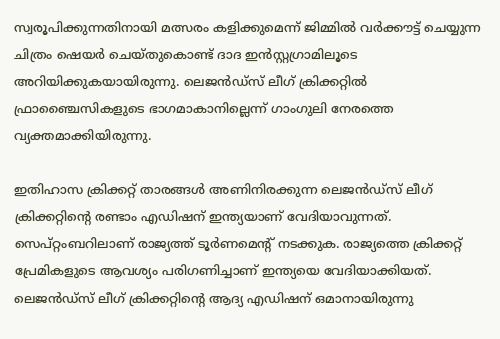സ്വരൂപിക്കുന്നതിനായി മത്സരം കളിക്കുമെന്ന് ജിമ്മില്‍ വര്‍ക്കൗട്ട് ചെയ്യുന്ന ചിത്രം ഷെയര്‍ ചെയ്തുകൊണ്ട് ദാദ ഇന്‍സ്റ്റഗ്രാമിലൂടെ അറിയിക്കുകയായിരുന്നു. ലെജന്‍ഡ്‌സ് ലീഗ് ക്രിക്കറ്റില്‍ ഫ്രാഞ്ചൈസികളുടെ ഭാഗമാകാനില്ലെന്ന് ഗാംഗുലി നേരത്തെ വ്യക്തമാക്കിയിരുന്നു.

ഇതിഹാസ ക്രിക്കറ്റ് താരങ്ങള്‍ അണിനിരക്കുന്ന ലെജന്‍‌ഡ്‌സ് ലീഗ് ക്രിക്കറ്റിന്‍റെ രണ്ടാം എഡിഷന് ഇന്ത്യയാണ് വേദിയാവുന്നത്. സെപ്റ്റംബറിലാണ് രാജ്യത്ത് ടൂര്‍ണമെന്‍റ് നടക്കുക. രാജ്യത്തെ ക്രിക്കറ്റ് പ്രേമികളുടെ ആവശ്യം പരിഗണിച്ചാണ് ഇന്ത്യയെ വേദിയാക്കിയത്. ലെജന്‍‌ഡ്‌സ് ലീഗ് ക്രിക്കറ്റിന്‍റെ ആദ്യ എഡിഷന് ഒമാനായിരുന്നു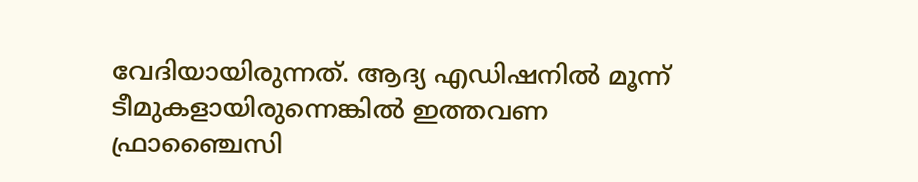വേദിയായിരുന്നത്. ആദ്യ എഡിഷനില്‍ മൂന്ന് ടീമുകളായിരുന്നെങ്കില്‍ ഇത്തവണ ഫ്രാഞ്ചൈസി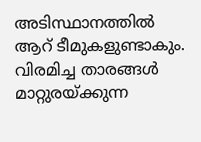അടിസ്ഥാനത്തില്‍ ആറ് ടീമുകളുണ്ടാകും. വിരമിച്ച താരങ്ങള്‍ മാറ്റുരയ്‌ക്കുന്ന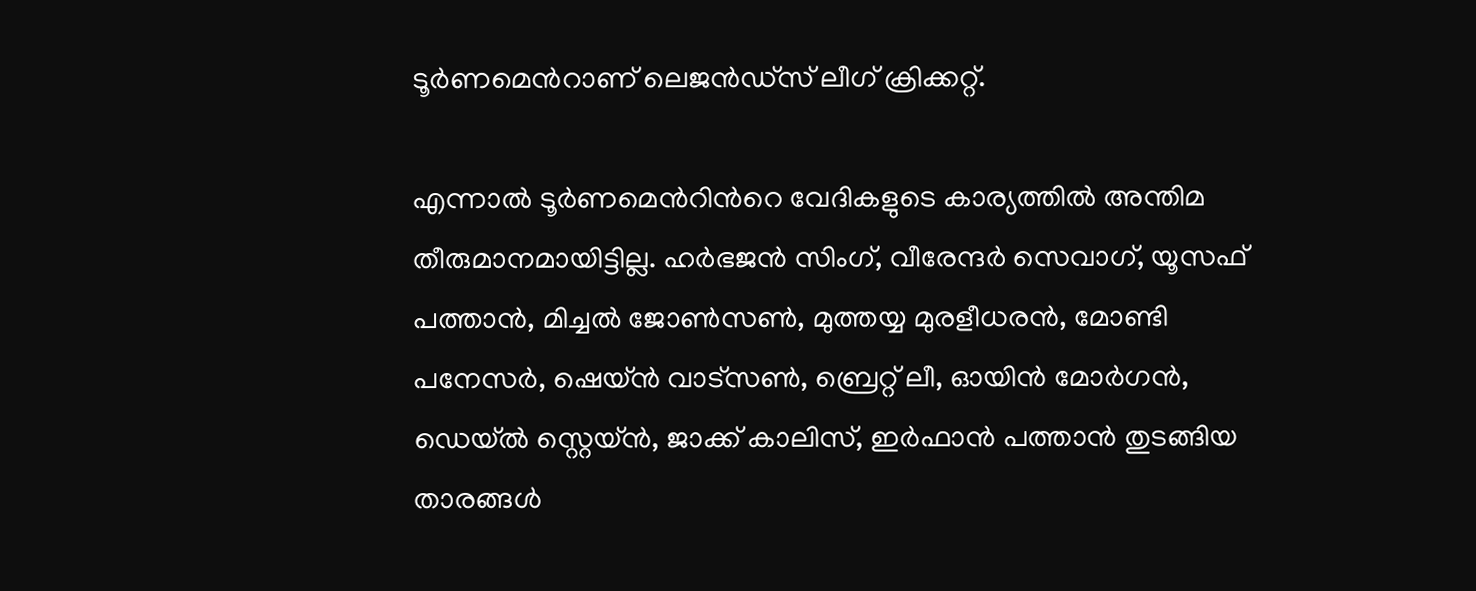ടൂര്‍ണമെന്‍റാണ് ലെജന്‍‌ഡ്‌സ് ലീഗ് ക്രിക്കറ്റ്.

എന്നാല്‍ ടൂര്‍ണമെന്‍റിന്‍റെ വേദികളുടെ കാര്യത്തില്‍ അന്തിമ തീരുമാനമായിട്ടില്ല. ഹര്‍ഭജന്‍ സിംഗ്, വീരേന്ദര്‍ സെവാഗ്, യൂസഫ് പത്താന്‍, മിച്ചല്‍ ജോണ്‍സണ്‍, മുത്തയ്യ മുരളീധരന്‍, മോണ്ടി പനേസര്‍, ഷെയ്‌ന്‍ വാട്‌സണ്‍, ബ്രെറ്റ് ലീ, ഓയിന്‍ മോര്‍ഗന്‍, ഡെയ്‌ല്‍ സ്റ്റെയ്‌ന്‍, ജാക്ക് കാലിസ്, ഇര്‍ഫാന്‍ പത്താന്‍ തുടങ്ങിയ താരങ്ങള്‍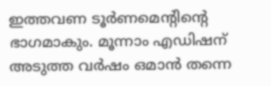ഇത്തവണ ടൂര്‍ണമെന്‍റിന്‍റെ ഭാഗമാകും. മൂന്നാം എഡിഷന് അടുത്ത വര്‍ഷം ഒമാന്‍ തന്നെ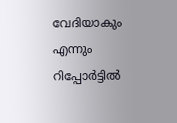വേദിയാകും എന്നും റിപ്പോര്‍ട്ടില്‍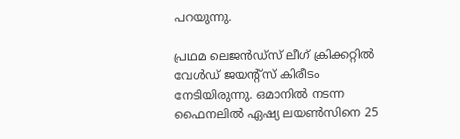പറയുന്നു.

പ്രഥമ ലെജന്‍ഡ്‌സ് ലീഗ് ക്രിക്കറ്റില്‍ വേള്‍ഡ് ജയന്‍റ്സ് കിരീടം നേടിയിരുന്നു. ഒമാനില്‍ നടന്ന ഫൈനലില്‍ ഏഷ്യ ലയൺസിനെ 25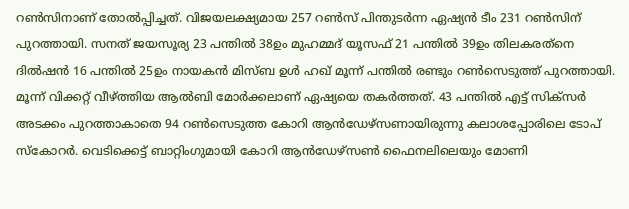റൺസിനാണ് തോൽപ്പിച്ചത്. വിജയലക്ഷ്യമായ 257 റൺസ് പിന്തുടര്‍ന്ന ഏഷ്യന്‍ ടീം 231 റൺസിന് പുറത്തായി. സനത് ജയസൂര്യ 23 പന്തില്‍ 38ഉം മുഹമ്മദ് യൂസഫ് 21 പന്തില്‍ 39ഉം തിലകരത്‌നെ ദില്‍ഷന്‍ 16 പന്തില്‍ 25ഉം നായകന്‍ മിസ്ബ ഉള്‍ ഹഖ് മൂന്ന് പന്തില്‍ രണ്ടും റൺസെടുത്ത് പുറത്തായി. മൂന്ന് വിക്കറ്റ് വീഴ്ത്തിയ ആൽബി മോര്‍ക്കലാണ് ഏഷ്യയെ തകര്‍ത്തത്. 43 പന്തില്‍ എട്ട് സിക്സര്‍ അടക്കം പുറത്താകാതെ 94 റൺസെടുത്ത കോറി ആന്‍ഡേഴ്സണായിരുന്നു കലാശപ്പോരിലെ ടോപ് സ്കോറര്‍. വെടിക്കെട്ട് ബാറ്റിംഗുമായി കോറി ആന്‍ഡേഴ്‌സണ്‍ ഫൈനലിലെയും മോണി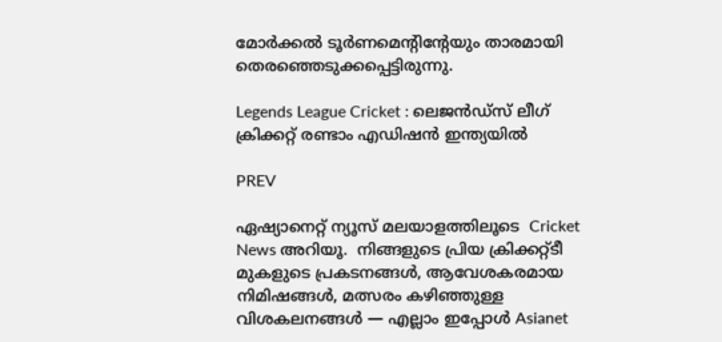മോര്‍ക്കല്‍ ടൂര്‍ണമെന്‍റിന്‍റേയും താരമായി തെരഞ്ഞെടുക്കപ്പെട്ടിരുന്നു.

Legends League Cricket : ലെജന്‍‌ഡ്‌സ് ലീഗ് ക്രിക്കറ്റ് രണ്ടാം എഡിഷന്‍ ഇന്ത്യയില്‍

PREV

ഏഷ്യാനെറ്റ് ന്യൂസ് മലയാളത്തിലൂടെ  Cricket News അറിയൂ.  നിങ്ങളുടെ പ്രിയ ക്രിക്കറ്റ്ടീ മുകളുടെ പ്രകടനങ്ങൾ, ആവേശകരമായ നിമിഷങ്ങൾ, മത്സരം കഴിഞ്ഞുള്ള വിശകലനങ്ങൾ — എല്ലാം ഇപ്പോൾ Asianet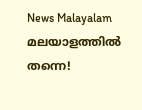News Malayalam മലയാളത്തിൽ തന്നെ!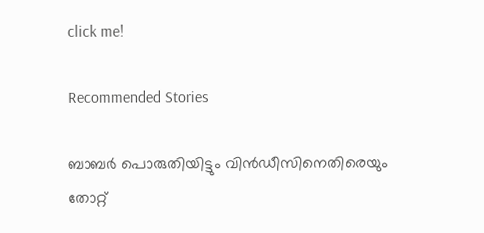click me!

Recommended Stories

ബാബര്‍ പൊരുതിയിട്ടും വിന്‍ഡീസിനെതിരെയും തോറ്റ്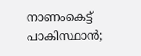നാണംകെട്ട് പാകിസ്ഥാൻ;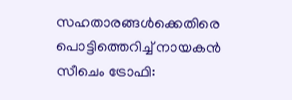സഹതാരങ്ങള്‍ക്കെതിരെ പൊട്ടിത്തെറിച്ച് നായകൻ
സീചെം ട്രോഫി: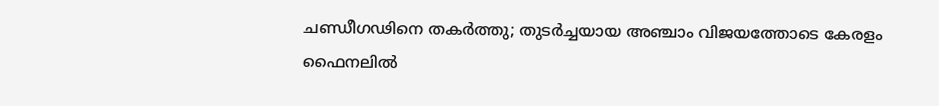ചണ്ഡീഗഢിനെ തകർത്തു; തുടർച്ചയായ അഞ്ചാം വിജയത്തോടെ കേരളം ഫൈനലിൽ